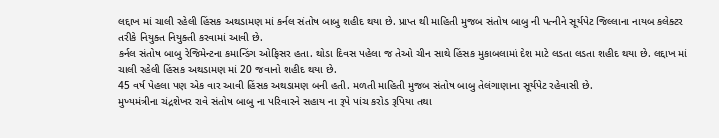લદ્દાખ માં ચાલી રહેલી હિંસક અથડામણ માં કર્નલ સંતોષ બાબુ શહીદ થયા છે. પ્રાપ્ત થી માહિતી મુજબ સંતોષ બાબુ ની પત્નીને સૂર્યપેટ જિલ્લાના નાયબ કલેક્ટર તરીકે નિયુક્ત નિયુક્તી કરવામાં આવી છે.
કર્નલ સંતોષ બાબુ રેજિમેન્ટના કમાન્ડિંગ ઓફિસર હતા. થોડા દિવસ પહેલા જ તેઓ ચીન સાથે હિંસક મુકાબલામાં દેશ માટે લડતા લડતા શહીદ થયા છે. લદ્દાખ માં ચાલી રહેલી હિંસક અથડામણ માં 20 જવાનો શહીદ થયા છે.
45 વર્ષ પેહલા પણ એક વાર આવી હિંસક અથડામણ બની હતી. મળતી માહિતી મુજબ સંતોષ બાબુ તેલંગાણાના સૂર્યપેટ રહેવાસી છે.
મુખ્યમંત્રીના ચંદ્રશેખર રાવે સંતોષ બાબુ ના પરિવારને સહાય ના રૂપે પાંચ કરોડ રૂપિયા તથા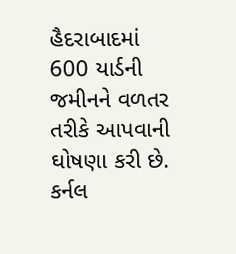હૈદરાબાદમાં 600 યાર્ડની જમીનને વળતર તરીકે આપવાની ઘોષણા કરી છે. કર્નલ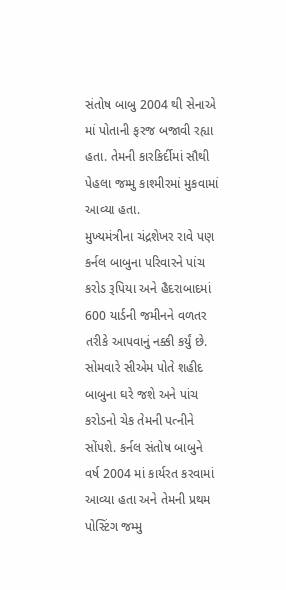સંતોષ બાબુ 2004 થી સેનાએ માં પોતાની ફરજ બજાવી રહ્યા હતા. તેમની કારકિર્દીમાં સૌથી પેહલા જમ્મુ કાશ્મીરમાં મુકવામાં આવ્યા હતા.
મુખ્યમંત્રીના ચંદ્રશેખર રાવે પણ કર્નલ બાબુના પરિવારને પાંચ કરોડ રૂપિયા અને હૈદરાબાદમાં 600 યાર્ડની જમીનને વળતર તરીકે આપવાનું નક્કી કર્યું છે.
સોમવારે સીએમ પોતે શહીદ બાબુના ઘરે જશે અને પાંચ કરોડનો ચેક તેમની પત્નીને સોંપશે. કર્નલ સંતોષ બાબુને વર્ષ 2004 માં કાર્યરત કરવામાં આવ્યા હતા અને તેમની પ્રથમ પોસ્ટિંગ જમ્મુ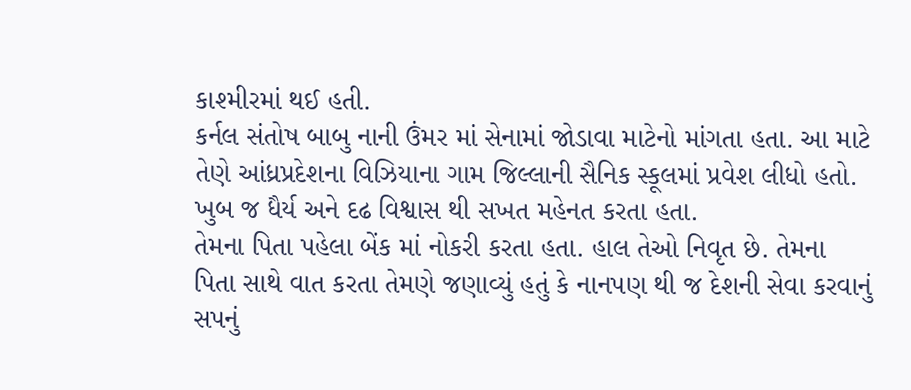કાશ્મીરમાં થઈ હતી.
કર્નલ સંતોષ બાબુ નાની ઉંમર માં સેનામાં જોડાવા માટેનો માંગતા હતા. આ માટે તેણે આંધ્રપ્રદેશના વિઝિયાના ગામ જિલ્લાની સૈનિક સ્કૂલમાં પ્રવેશ લીધો હતો. ખુબ જ ધૈર્ય અને દઢ વિશ્વાસ થી સખત મહેનત કરતા હતા.
તેમના પિતા પહેલા બેંક માં નોકરી કરતા હતા. હાલ તેઓ નિવૃત છે. તેમના પિતા સાથે વાત કરતા તેમણે જણાવ્યું હતું કે નાનપણ થી જ દેશની સેવા કરવાનું સપનું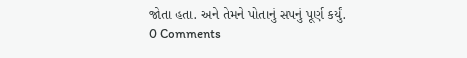જોતા હતા. અને તેમને પોતાનું સપનું પૂર્ણ કર્યું.
0 Comments